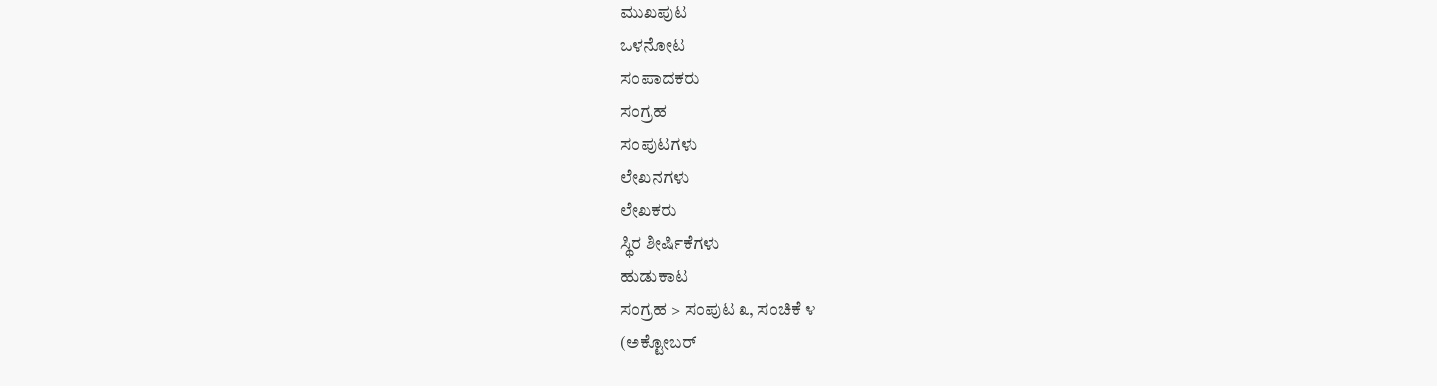ಮುಖಪುಟ
ಒಳನೋಟ
ಸಂಪಾದಕರು
ಸಂಗ್ರಹ
ಸಂಪುಟಗಳು
ಲೇಖನಗಳು
ಲೇಖಕರು
ಸ್ಥಿರ ಶೀರ್ಷಿಕೆಗಳು
ಹುಡುಕಾಟ
ಸಂಗ್ರಹ > ಸಂಪುಟ ೩, ಸಂಚಿಕೆ ೪
(ಅಕ್ಟೋಬರ್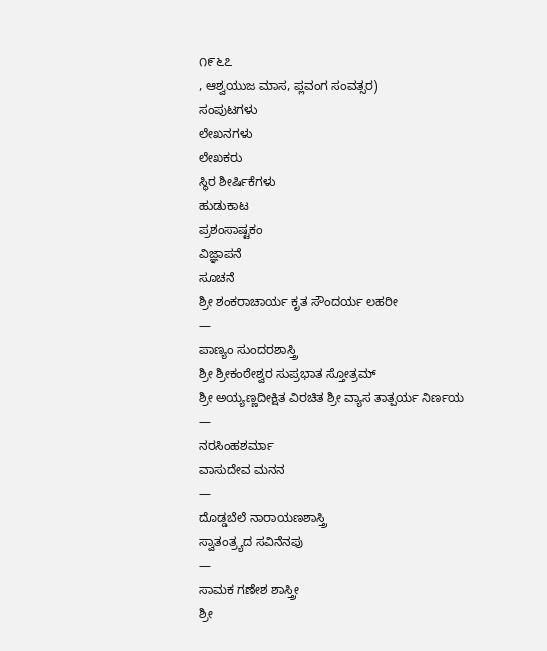೧೯೬೭
, ಆಶ್ವಯುಜ ಮಾಸ, ಪ್ಲವಂಗ ಸಂವತ್ಸರ)
ಸಂಪುಟಗಳು
ಲೇಖನಗಳು
ಲೇಖಕರು
ಸ್ಥಿರ ಶೀರ್ಷಿಕೆಗಳು
ಹುಡುಕಾಟ
ಪ್ರಶಂಸಾಷ್ಟಕಂ
ವಿಜ್ಞಾಪನೆ
ಸೂಚನೆ
ಶ್ರೀ ಶಂಕರಾಚಾರ್ಯ ಕೃತ ಸೌಂದರ್ಯ ಲಹರೀ
—
ಪಾಣ್ಯಂ ಸುಂದರಶಾಸ್ತ್ರಿ
ಶ್ರೀ ಶ್ರೀಕಂಠೇಶ್ವರ ಸುಪ್ರಭಾತ ಸ್ತೋತ್ರಮ್
ಶ್ರೀ ಅಯ್ಯಣ್ಣದೀಕ್ಷಿತ ವಿರಚಿತ ಶ್ರೀ ವ್ಯಾಸ ತಾತ್ಪರ್ಯ ನಿರ್ಣಯ
—
ನರಸಿಂಹಶರ್ಮಾ
ವಾಸುದೇವ ಮನನ
—
ದೊಡ್ಡಬೆಲೆ ನಾರಾಯಣಶಾಸ್ತ್ರಿ
ಸ್ವಾತಂತ್ರ್ಯದ ಸವಿನೆನಪು
—
ಸಾಮಕ ಗಣೇಶ ಶಾಸ್ತ್ರೀ
ಶ್ರೀ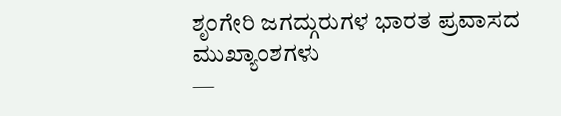ಶೃಂಗೇರಿ ಜಗದ್ಗುರುಗಳ ಭಾರತ ಪ್ರವಾಸದ ಮುಖ್ಯಾಂಶಗಳು
—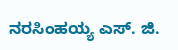ನರಸಿಂಹಯ್ಯ ಎಸ್. ಜಿ.